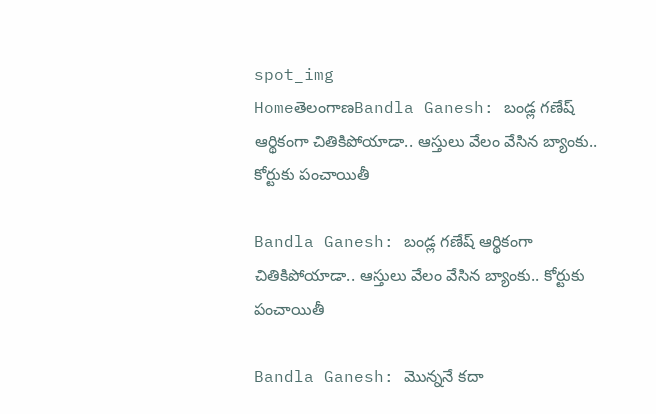spot_img
HomeతెలంగాణBandla Ganesh: బండ్ల గణేష్ ఆర్థికంగా చితికిపోయాడా.. ఆస్తులు వేలం వేసిన బ్యాంకు.. కోర్టుకు పంచాయితీ

Bandla Ganesh: బండ్ల గణేష్ ఆర్థికంగా చితికిపోయాడా.. ఆస్తులు వేలం వేసిన బ్యాంకు.. కోర్టుకు పంచాయితీ

Bandla Ganesh: మొన్ననే కదా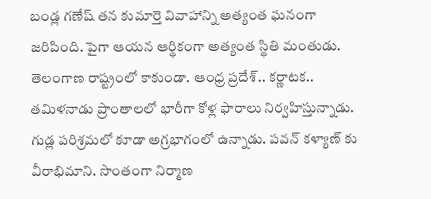బండ్ల గణేష్ తన కుమార్తె వివాహాన్ని అత్యంత ఘనంగా జరిపింది. పైగా ఆయన ఆర్థికంగా అత్యంత స్థితి మంతుడు. తెలంగాణ రాష్ట్రంలో కాకుండా. ఆంధ్ర ప్రదేశ్.. కర్ణాటక.. తమిళనాడు ప్రాంతాలలో భారీగా కోళ్ల ఫారాలు నిర్వహిస్తున్నాడు. గుడ్ల పరిశ్రమలో కూడా అగ్రభాగంలో ఉన్నాడు. పవన్ కళ్యాణ్ కు వీరాభిమాని. సొంతంగా నిర్మాణ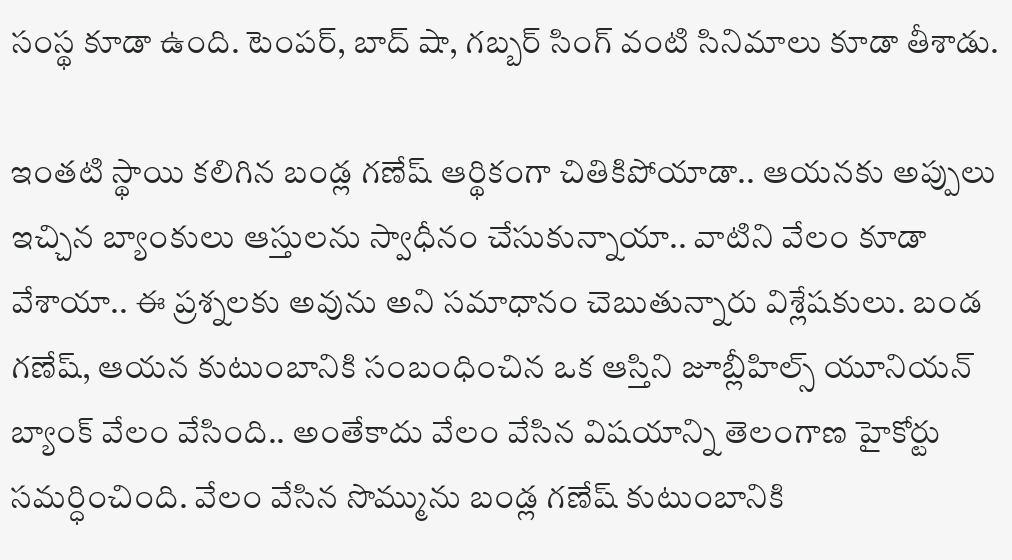సంస్థ కూడా ఉంది. టెంపర్, బాద్ షా, గబ్బర్ సింగ్ వంటి సినిమాలు కూడా తీశాడు.

ఇంతటి స్థాయి కలిగిన బండ్ల గణేష్ ఆర్థికంగా చితికిపోయాడా.. ఆయనకు అప్పులు ఇచ్చిన బ్యాంకులు ఆస్తులను స్వాధీనం చేసుకున్నాయా.. వాటిని వేలం కూడా వేశాయా.. ఈ ప్రశ్నలకు అవును అని సమాధానం చెబుతున్నారు విశ్లేషకులు. బండ గణేష్, ఆయన కుటుంబానికి సంబంధించిన ఒక ఆస్తిని జూబ్లీహిల్స్ యూనియన్ బ్యాంక్ వేలం వేసింది.. అంతేకాదు వేలం వేసిన విషయాన్ని తెలంగాణ హైకోర్టు సమర్ధించింది. వేలం వేసిన సొమ్మును బండ్ల గణేష్ కుటుంబానికి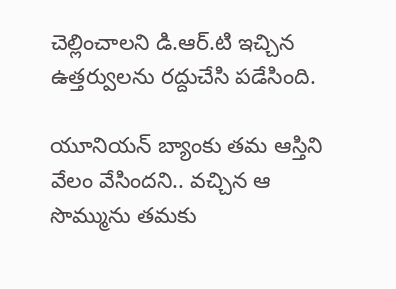చెల్లించాలని డి.ఆర్.టి ఇచ్చిన ఉత్తర్వులను రద్దుచేసి పడేసింది.

యూనియన్ బ్యాంకు తమ ఆస్తిని వేలం వేసిందని.. వచ్చిన ఆ సొమ్మును తమకు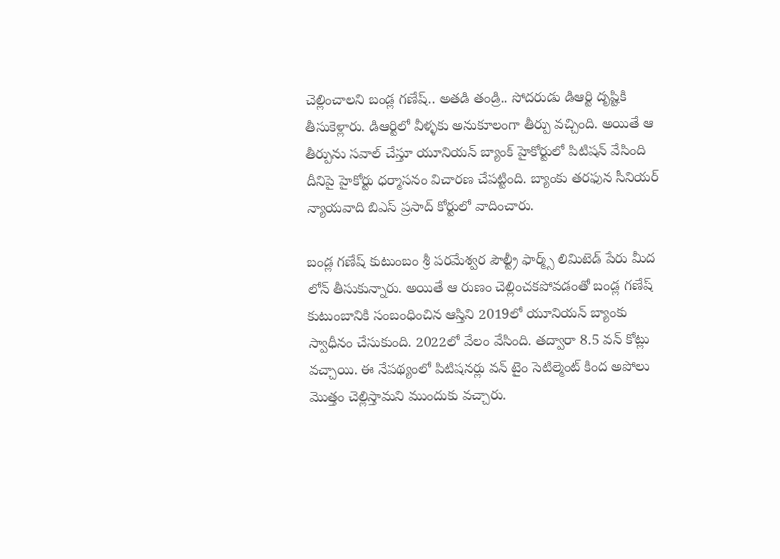చెల్లించాలని బండ్ల గణేష్.. అతడి తండ్రి.. సోదరుడు డిఆర్టి దృష్టికి తీసుకెళ్లారు. డిఆర్టిలో వీళ్ళకు అనుకూలంగా తీర్పు వచ్చింది. అయితే ఆ తీర్పును సవాల్ చేస్తూ యూనియన్ బ్యాంక్ హైకోర్టులో పిటిషన్ వేసింది దీనిపై హైకోర్టు ధర్మాసనం విచారణ చేపట్టింది. బ్యాంకు తరఫున సీనియర్ న్యాయవాది బిఎస్ ప్రసాద్ కోర్టులో వాదించారు.

బండ్ల గణేష్ కుటుంబం శ్రీ పరమేశ్వర పౌల్ట్రీ ఫార్మ్స్ లిమిటెడ్ పేరు మీద లోన్ తీసుకున్నారు. అయితే ఆ రుణం చెల్లించకపోవడంతో బండ్ల గణేష్ కుటుంబానికి సంబంధించిన ఆస్తిని 2019లో యూనియన్ బ్యాంకు స్వాధీనం చేసుకుంది. 2022లో వేలం వేసింది. తద్వారా 8.5 వన్ కోట్లు వచ్చాయి. ఈ నేపథ్యంలో పిటిషనర్లు వన్ టైం సెటిల్మెంట్ కింద అపోలు మొత్తం చెల్లిస్తామని ముందుకు వచ్చారు.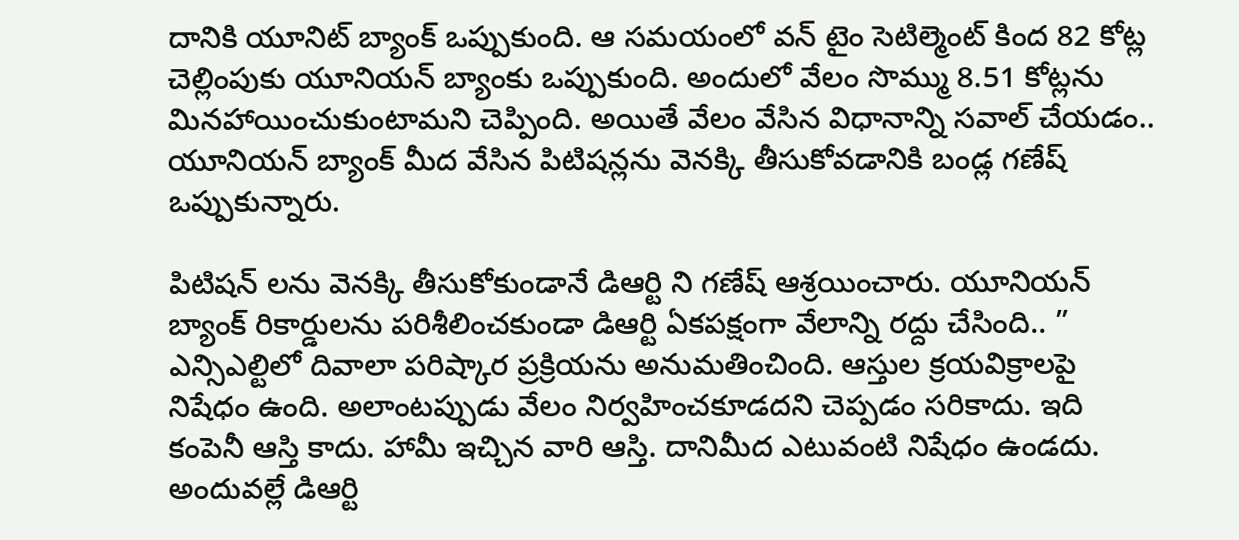దానికి యూనిట్ బ్యాంక్ ఒప్పుకుంది. ఆ సమయంలో వన్ టైం సెటిల్మెంట్ కింద 82 కోట్ల చెల్లింపుకు యూనియన్ బ్యాంకు ఒప్పుకుంది. అందులో వేలం సొమ్ము 8.51 కోట్లను మినహాయించుకుంటామని చెప్పింది. అయితే వేలం వేసిన విధానాన్ని సవాల్ చేయడం.. యూనియన్ బ్యాంక్ మీద వేసిన పిటిషన్లను వెనక్కి తీసుకోవడానికి బండ్ల గణేష్ ఒప్పుకున్నారు.

పిటిషన్ లను వెనక్కి తీసుకోకుండానే డిఆర్టి ని గణేష్ ఆశ్రయించారు. యూనియన్ బ్యాంక్ రికార్డులను పరిశీలించకుండా డిఆర్టి ఏకపక్షంగా వేలాన్ని రద్దు చేసింది.. ” ఎన్సిఎల్టిలో దివాలా పరిష్కార ప్రక్రియను అనుమతించింది. ఆస్తుల క్రయవిక్రాలపై నిషేధం ఉంది. అలాంటప్పుడు వేలం నిర్వహించకూడదని చెప్పడం సరికాదు. ఇది కంపెనీ ఆస్తి కాదు. హామీ ఇచ్చిన వారి ఆస్తి. దానిమీద ఎటువంటి నిషేధం ఉండదు. అందువల్లే డిఆర్టి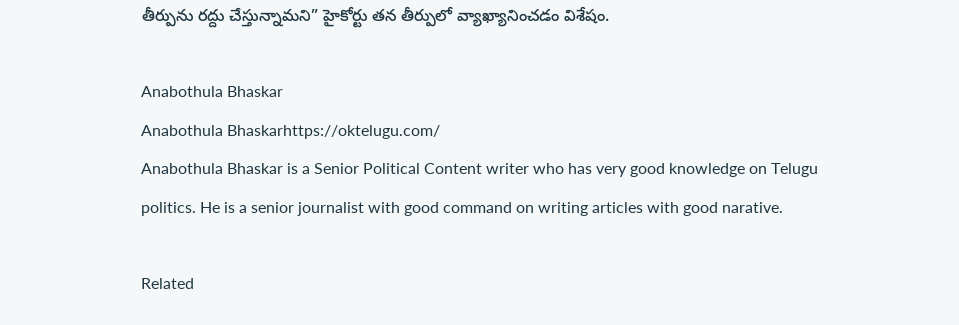తీర్పును రద్దు చేస్తున్నామని” హైకోర్టు తన తీర్పులో వ్యాఖ్యానించడం విశేషం.

Anabothula Bhaskar
Anabothula Bhaskarhttps://oktelugu.com/
Anabothula Bhaskar is a Senior Political Content writer who has very good knowledge on Telugu politics. He is a senior journalist with good command on writing articles with good narative.

Related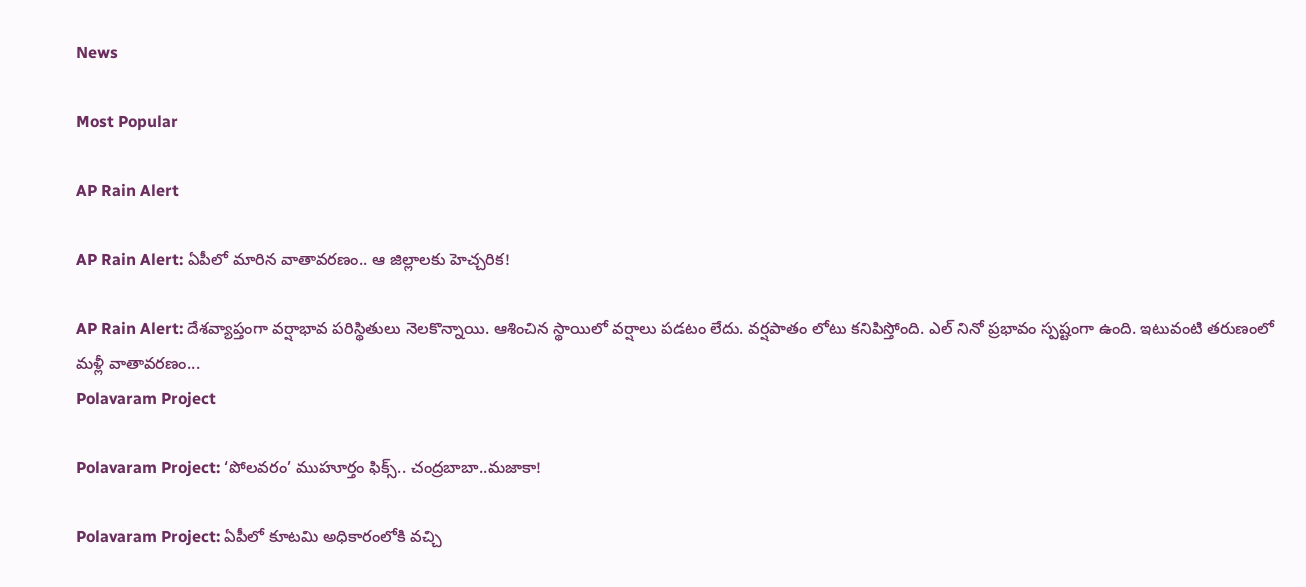News

Most Popular

AP Rain Alert

AP Rain Alert: ఏపీలో మారిన వాతావరణం.. ఆ జిల్లాలకు హెచ్చరిక!

AP Rain Alert: దేశవ్యాప్తంగా వర్షాభావ పరిస్థితులు నెలకొన్నాయి. ఆశించిన స్థాయిలో వర్షాలు పడటం లేదు. వర్షపాతం లోటు కనిపిస్తోంది. ఎల్ నినో ప్రభావం స్పష్టంగా ఉంది. ఇటువంటి తరుణంలో మళ్లీ వాతావరణం...
Polavaram Project

Polavaram Project: ‘పోలవరం’ ముహూర్తం ఫిక్స్.. చంద్రబాబా..మజాకా!

Polavaram Project: ఏపీలో కూటమి అధికారంలోకి వచ్చి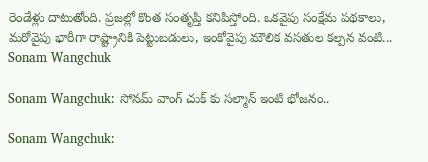రెండేళ్లు దాటుతోంది. ప్రజల్లో కొంత సంతృప్తి కనిపిస్తోంది. ఒకవైపు సంక్షేమ పథకాలు, మరోవైపు భారీగా రాష్ట్రానికి పెట్టుబడులు, ఇంకోవైపు మౌలిక వసతుల కల్పన వంటి...
Sonam Wangchuk

Sonam Wangchuk: సోనమ్ వాంగ్ చుక్ కు సల్మాన్ ఇంటి భోజనం..

Sonam Wangchuk: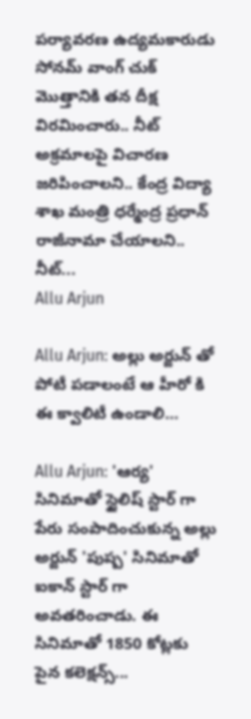పర్యావరణ ఉద్యమకారుడు సోనమ్ వాంగ్ చుక్ మొత్తానికి తన దీక్ష విరమించారు.. నీట్ అక్రమాలపై విచారణ జరిపించాలని.. కేంద్ర విద్యా శాఖ మంత్రి ధర్మేంద్ర ప్రధాన్ రాజీనామా చేయాలని.. నీట్...
Allu Arjun

Allu Arjun: అల్లు అర్జున్ తో పోటీ పడాలంటే ఆ హీరో కి ఈ క్వాలిటీ ఉండాలి…

Allu Arjun: 'ఆర్య' సినిమాతో స్టైలిష్ స్టార్ గా పేరు సంపాదించుకున్న అల్లు అర్జున్ 'పుష్ప' సినిమాతో ఐకాన్ స్టార్ గా అవతరించాడు. ఈ సినిమాతో 1850 కోట్లకు పైన కలెక్షన్స్...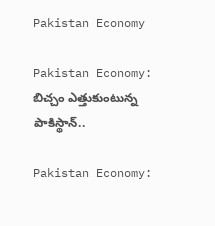Pakistan Economy

Pakistan Economy: బిచ్చం ఎత్తుకుంటున్న పాకిస్థాన్..

Pakistan Economy: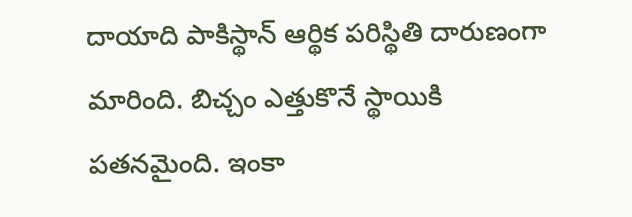దాయాది పాకిస్థాన్ ఆర్థిక పరిస్థితి దారుణంగా మారింది. బిచ్చం ఎత్తుకొనే స్థాయికి పతనమైంది. ఇంకా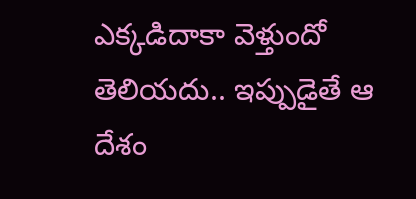ఎక్కడిదాకా వెళ్తుందో తెలియదు.. ఇప్పుడైతే ఆ దేశం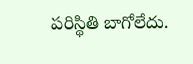పరిస్థితి బాగోలేదు.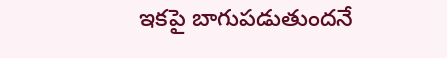ఇకపై బాగుపడుతుందనే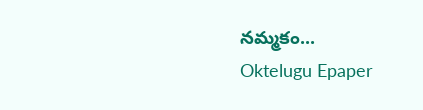నమ్మకం...
Oktelugu Epaper